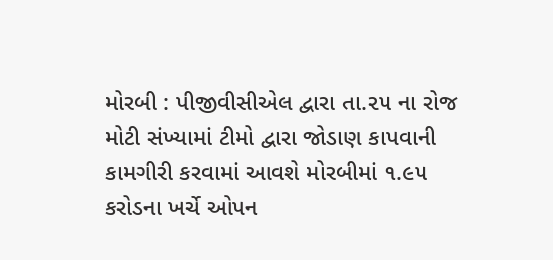મોરબી : પીજીવીસીએલ દ્વારા તા.૨૫ ના રોજ મોટી સંખ્યામાં ટીમો દ્વારા જોડાણ કાપવાની કામગીરી કરવામાં આવશે મોરબીમાં ૧.૯૫ કરોડના ખર્ચે ઓપન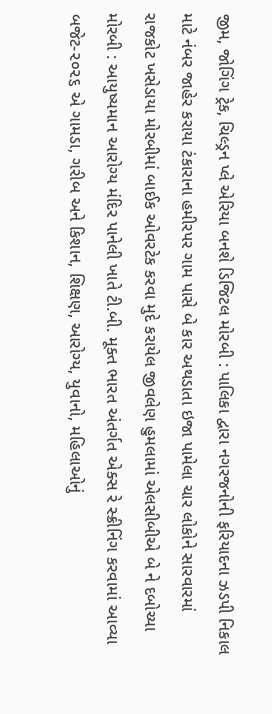જીમ, જોગિંગ ટ્રેક, ચિલ્ડ્રન પ્લે એરિયા બનશે ડિજિટલ મોરબી : પાલિકા દ્વારા નગરજનોની ફરિયાદના ઝડપી નિકાલ માટે નંબર જાહેર કરાયા ટંકારાના હમીરપર ગામ પાસે બે કાર અથડાતા ઇજા પામેલા ચાર લોકોને સારવારમાં રાજકોટ ખસેડાયા મોરબીમાં બાઈક ઓવરટેક કરવા મુદે કરાયેલ જીવલેણ હુમલામાં એલસીબીએ બે ને દબોચ્યા મોરબી : આયુષ્યમાન આરોગ્ય મંદિર પાનેલી ખાતે ટી.બી. મૂક્ત ભારત અંતર્ગત એક્સ રે સ્ક્રીનિંગ કરવામાં આવ્યા બજેટ-૨૦૨૬ એ ગામડા, ગરીબ અને કિશાન, શિક્ષણ, આરોગ્ય, યુવાનો, મહિલાઓનું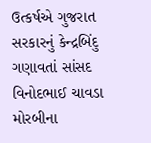ઉત્કર્ષએ ગુજરાત સરકારનું કેન્દ્રબિંદુ ગણાવતાં સાંસદ વિનોદભાઈ ચાવડા મોરબીના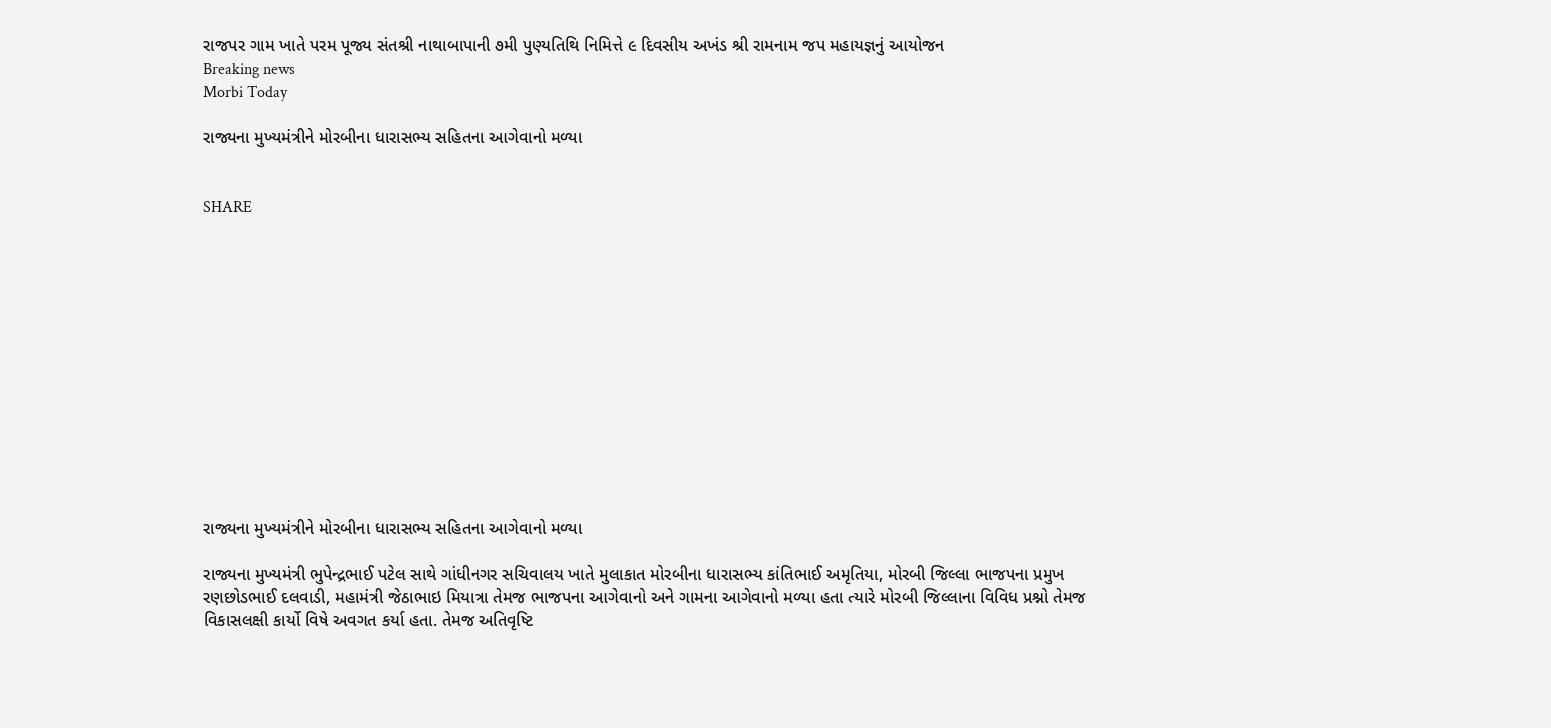રાજપર ગામ ખાતે પરમ પૂજ્ય સંતશ્રી નાથાબાપાની ૭મી પુણ્યતિથિ નિમિત્તે ૯ દિવસીય અખંડ શ્રી રામનામ જપ મહાયજ્ઞનું આયોજન
Breaking news
Morbi Today

રાજ્યના મુખ્યમંત્રીને મોરબીના ધારાસભ્ય સહિતના આગેવાનો મળ્યા


SHARE













રાજ્યના મુખ્યમંત્રીને મોરબીના ધારાસભ્ય સહિતના આગેવાનો મળ્યા

રાજ્યના મુખ્યમંત્રી ભુપેન્દ્રભાઈ પટેલ સાથે ગાંધીનગર સચિવાલય ખાતે મુલાકાત મોરબીના ધારાસભ્ય કાંતિભાઈ અમૃતિયા, મોરબી જિલ્લા ભાજપના પ્રમુખ રણછોડભાઈ દલવાડી, મહામંત્રી જેઠાભાઇ મિયાત્રા તેમજ ભાજપના આગેવાનો અને ગામના આગેવાનો મળ્યા હતા ત્યારે મોરબી જિલ્લાના વિવિધ પ્રશ્નો તેમજ વિકાસલક્ષી કાર્યો વિષે અવગત કર્યા હતા. તેમજ અતિવૃષ્ટિ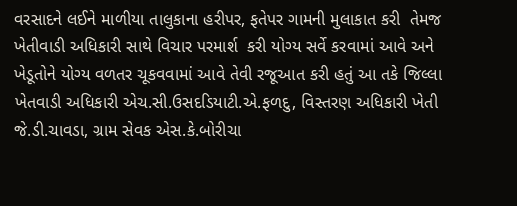વરસાદને લઈને માળીયા તાલુકાના હરીપર, ફતેપર ગામની મુલાકાત કરી  તેમજ ખેતીવાડી અધિકારી સાથે વિચાર પરમાર્શ  કરી યોગ્ય સર્વે કરવામાં આવે અને ખેડૂતોને યોગ્ય વળતર ચૂકવવામાં આવે તેવી રજૂઆત કરી હતું આ તકે જિલ્લા ખેતવાડી અધિકારી એચ.સી.ઉસદડિયાટી.એ.ફળદુ, વિસ્તરણ અધિકારી ખેતી જે.ડી.ચાવડા, ગ્રામ સેવક એસ.કે.બોરીચા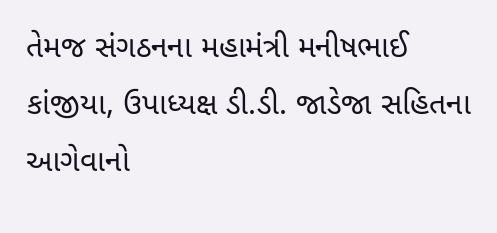તેમજ સંગઠનના મહામંત્રી મનીષભાઈ કાંજીયા, ઉપાધ્યક્ષ ડી.ડી. જાડેજા સહિતના આગેવાનો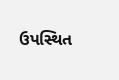ઉપસ્થિત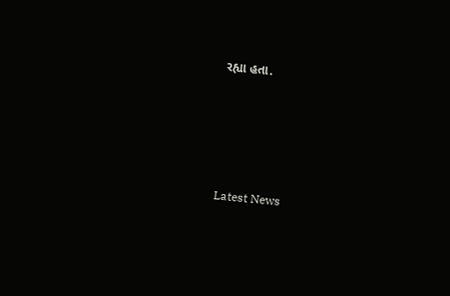રહ્યા હતા.








Latest News